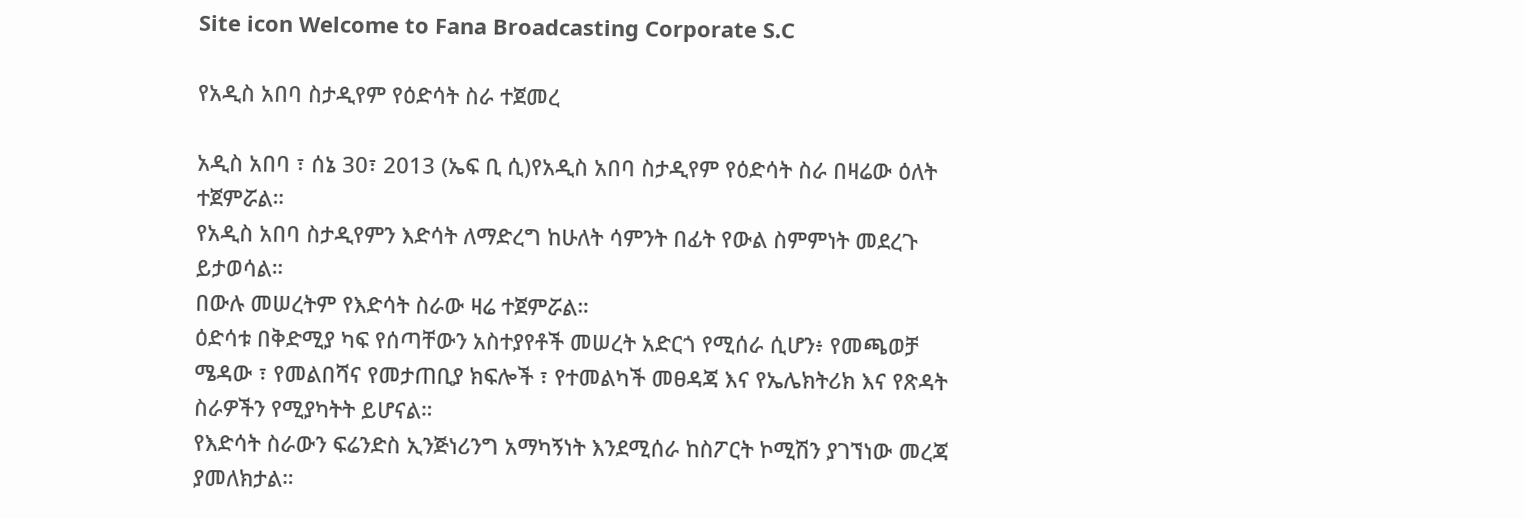Site icon Welcome to Fana Broadcasting Corporate S.C

የአዲስ አበባ ስታዲየም የዕድሳት ስራ ተጀመረ

አዲስ አበባ ፣ ሰኔ 30፣ 2013 (ኤፍ ቢ ሲ)የአዲስ አበባ ስታዲየም የዕድሳት ስራ በዛሬው ዕለት ተጀምሯል።
የአዲስ አበባ ስታዲየምን እድሳት ለማድረግ ከሁለት ሳምንት በፊት የውል ስምምነት መደረጉ ይታወሳል።
በውሉ መሠረትም የእድሳት ስራው ዛሬ ተጀምሯል።
ዕድሳቱ በቅድሚያ ካፍ የሰጣቸውን አስተያየቶች መሠረት አድርጎ የሚሰራ ሲሆን፥ የመጫወቻ ሜዳው ፣ የመልበሻና የመታጠቢያ ክፍሎች ፣ የተመልካች መፀዳጃ እና የኤሌክትሪክ እና የጽዳት ስራዎችን የሚያካትት ይሆናል።
የእድሳት ስራውን ፍሬንድስ ኢንጅነሪንግ አማካኝነት እንደሚሰራ ከስፖርት ኮሚሽን ያገኘነው መረጃ ያመለክታል።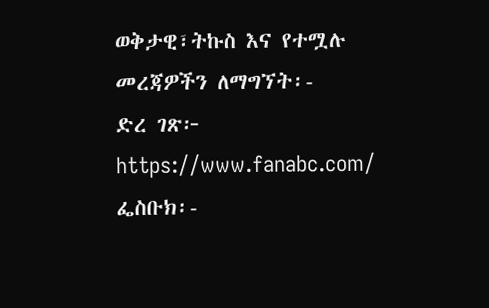ወቅታዊ፣ትኩስ እና የተሟሉ መረጃዎችን ለማግኘት፡-
ድረ ገጽ፦ https://www.fanabc.com/
ፌስቡክ፡-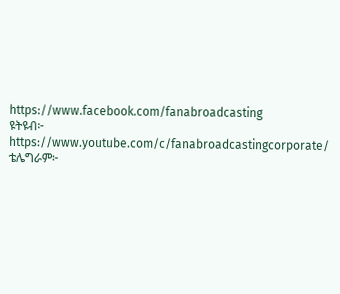https://www.facebook.com/fanabroadcasting
ዩትዩብ፦ https://www.youtube.com/c/fanabroadcastingcorporate/
ቴሌግራም፦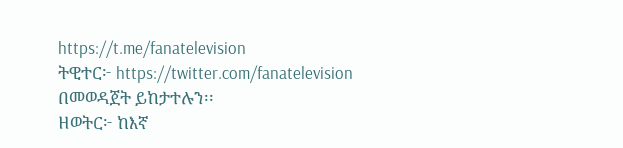https://t.me/fanatelevision
ትዊተር፦ https://twitter.com/fanatelevision በመወዳጀት ይከታተሉን፡፡
ዘወትር፦ ከእኛ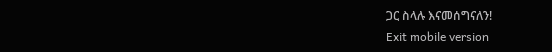ጋር ስላሉ እናመሰግናለን!
Exit mobile version